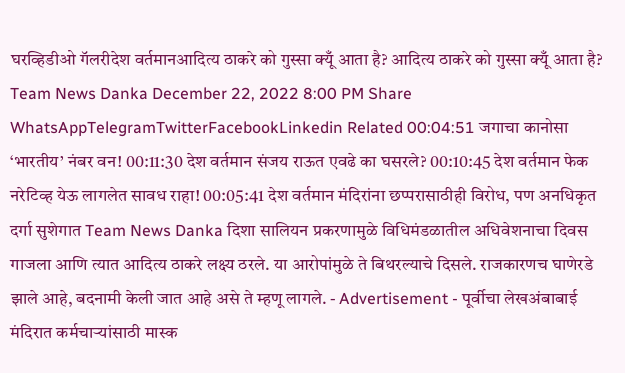घरव्हिडीओ गॅलरीदेश वर्तमानआदित्य ठाकरे को गुस्सा क्यूँ आता है? आदित्य ठाकरे को गुस्सा क्यूँ आता है? Team News Danka December 22, 2022 8:00 PM Share WhatsAppTelegramTwitterFacebookLinkedin Related 00:04:51 जगाचा कानोसा ‘भारतीय’ नंबर वन! 00:11:30 देश वर्तमान संजय राऊत एवढे का घसरले? 00:10:45 देश वर्तमान फेक नरेटिव्ह येऊ लागलेत सावध राहा! 00:05:41 देश वर्तमान मंदिरांना छप्परासाठीही विरोध, पण अनधिकृत दर्गा सुशेगात Team News Danka दिशा सालियन प्रकरणामुळे विधिमंडळातील अधिवेशनाचा दिवस गाजला आणि त्यात आदित्य ठाकरे लक्ष्य ठरले. या आरोपांमुळे ते बिथरल्याचे दिसले. राजकारणच घाणेरडे झाले आहे, बदनामी केली जात आहे असे ते म्हणू लागले. - Advertisement - पूर्वीचा लेखअंबाबाई मंदिरात कर्मचाऱ्यांसाठी मास्क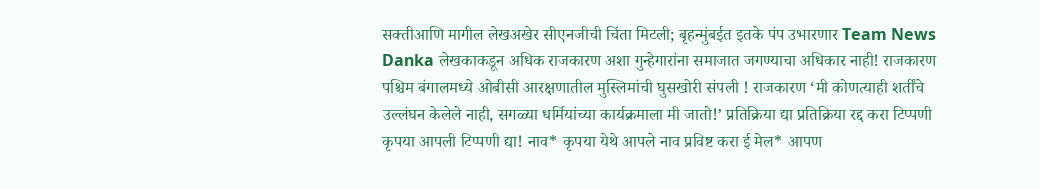सक्तीआणि मागील लेखअखेर सीएनजीची चिंता मिटली; बृहन्मुंबईत इतके पंप उभारणार Team News Danka लेखकाकडून अधिक राजकारण अशा गुन्हेगारांना समाजात जगण्याचा अधिकार नाही! राजकारण पश्चिम बंगालमध्ये ओबीसी आरक्षणातील मुस्लिमांची घुसखोरी संपली ! राजकारण ‘मी कोणत्याही शर्तींचे उल्लंघन केलेले नाही, सगळ्या धर्मियांच्या कार्यक्रमाला मी जातो!’ प्रतिक्रिया द्या प्रतिक्रिया रद्द करा टिप्पणी कृपया आपली टिप्पणी द्या! नाव* कृपया येथे आपले नाव प्रविष्ट करा ई मेल* आपण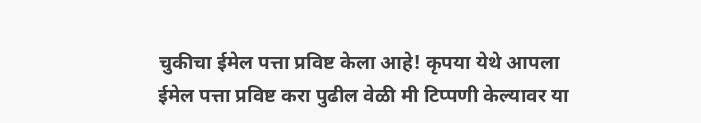चुकीचा ईमेल पत्ता प्रविष्ट केला आहे! कृपया येथे आपला ईमेल पत्ता प्रविष्ट करा पुढील वेळी मी टिप्पणी केल्यावर या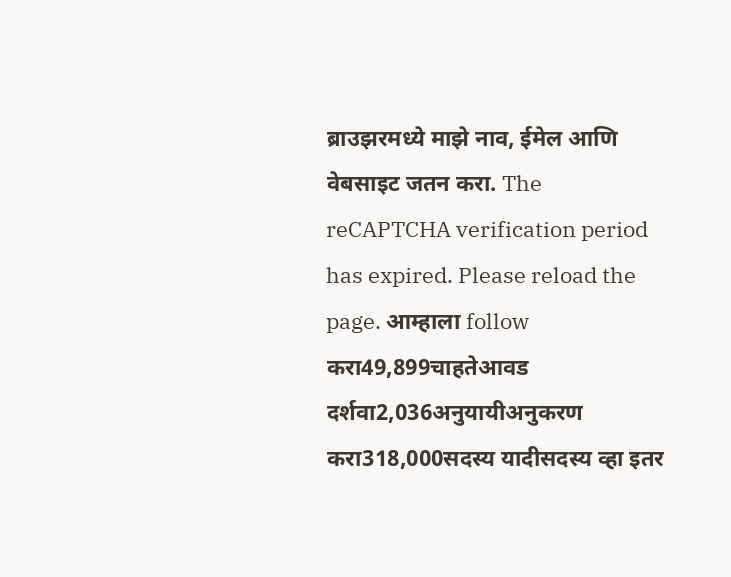ब्राउझरमध्ये माझे नाव, ईमेल आणि वेबसाइट जतन करा. The reCAPTCHA verification period has expired. Please reload the page. आम्हाला follow करा49,899चाहतेआवड दर्शवा2,036अनुयायीअनुकरण करा318,000सदस्य यादीसदस्य व्हा इतर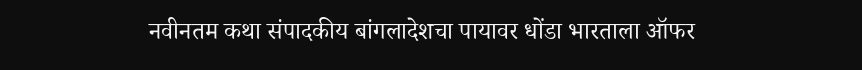नवीनतम कथा संपादकीय बांगलादेशचा पायावर धोंडा भारताला ऑफर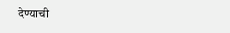देण्याची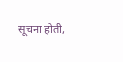सूचना होती,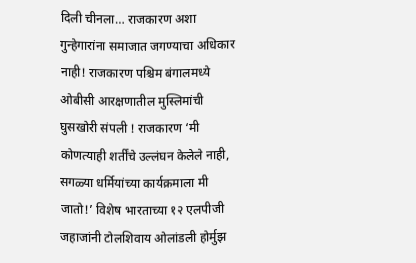दिली चीनला… राजकारण अशा गुन्हेगारांना समाजात जगण्याचा अधिकार नाही! राजकारण पश्चिम बंगालमध्ये ओबीसी आरक्षणातील मुस्लिमांची घुसखोरी संपली ! राजकारण ‘मी कोणत्याही शर्तींचे उल्लंघन केलेले नाही, सगळ्या धर्मियांच्या कार्यक्रमाला मी जातो!’ विशेष भारताच्या १२ एलपीजी जहाजांनी टोलशिवाय ओलांडली होर्मुझ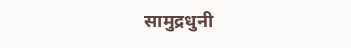सामुद्रधुनी